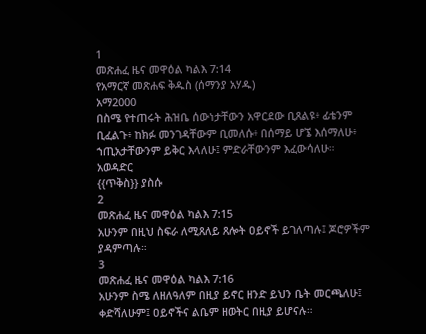1
መጽሐፈ ዜና መዋዕል ካልእ 7:14
የአማርኛ መጽሐፍ ቅዱስ (ሰማንያ አሃዱ)
አማ2000
በስሜ የተጠሩት ሕዝቤ ሰውነታቸውን አዋርደው ቢጸልዩ፥ ፊቴንም ቢፈልጉ፥ ከክፉ መንገዳቸውም ቢመለሱ፥ በሰማይ ሆኜ እሰማለሁ፥ ኀጢአታቸውንም ይቅር እላለሁ፤ ምድራቸውንም እፈውሳለሁ።
አወዳድር
{{ጥቅስ}} ያስሱ
2
መጽሐፈ ዜና መዋዕል ካልእ 7:15
አሁንም በዚህ ስፍራ ለሚጸለይ ጸሎት ዐይኖች ይገለጣሉ፤ ጆሮዎችም ያዳምጣሉ።
3
መጽሐፈ ዜና መዋዕል ካልእ 7:16
አሁንም ስሜ ለዘለዓለም በዚያ ይኖር ዘንድ ይህን ቤት መርጫለሁ፤ ቀድሻለሁም፤ ዐይኖችና ልቤም ዘወትር በዚያ ይሆናሉ።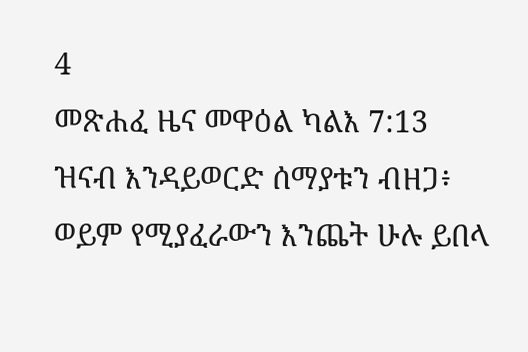4
መጽሐፈ ዜና መዋዕል ካልእ 7:13
ዝናብ እንዳይወርድ ሰማያቱን ብዘጋ፥ ወይም የሚያፈራውን እንጨት ሁሉ ይበላ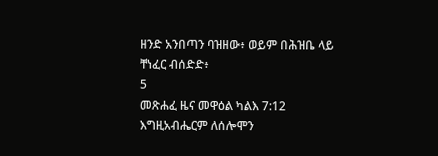ዘንድ አንበጣን ባዝዘው፥ ወይም በሕዝቤ ላይ ቸነፈር ብሰድድ፥
5
መጽሐፈ ዜና መዋዕል ካልእ 7:12
እግዚአብሔርም ለሰሎሞን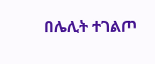በሌሊት ተገልጦ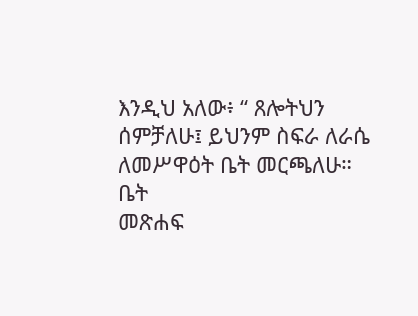እንዲህ አለው፥ “ ጸሎትህን ሰምቻለሁ፤ ይህንም ስፍራ ለራሴ ለመሥዋዕት ቤት መርጫለሁ።
ቤት
መጽሐፍ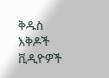ቅዱስ
እቅዶች
ቪዲዮዎች